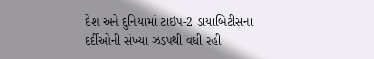દેશ અને દુનિયામાં ટાઇપ-2 ડાયાબિટીસના દર્દીઓની સંખ્યા ઝડપથી વધી રહી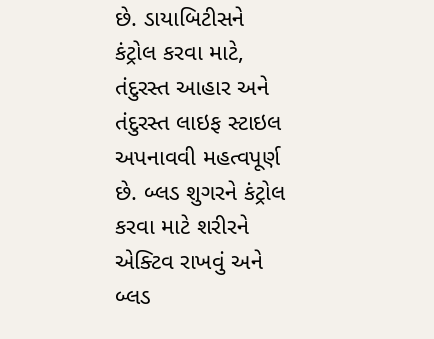છે. ડાયાબિટીસને કંટ્રોલ કરવા માટે, તંદુરસ્ત આહાર અને તંદુરસ્ત લાઇફ સ્ટાઇલ અપનાવવી મહત્વપૂર્ણ છે. બ્લડ શુગરને કંટ્રોલ કરવા માટે શરીરને એક્ટિવ રાખવું અને બ્લડ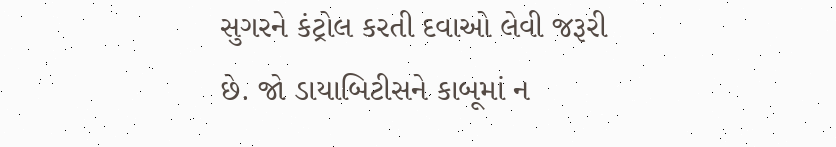સુગરને કંટ્રોલ કરતી દવાઓ લેવી જરૂરી છે. જો ડાયાબિટીસને કાબૂમાં ન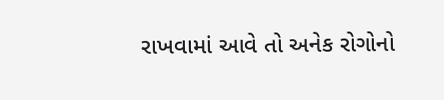રાખવામાં આવે તો અનેક રોગોનો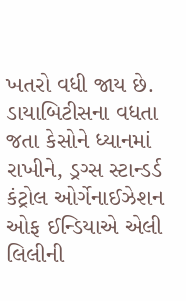ખતરો વધી જાય છે. ડાયાબિટીસના વધતા જતા કેસોને ધ્યાનમાં રાખીને, ડ્રગ્સ સ્ટાન્ડર્ડ કંટ્રોલ ઓર્ગેનાઈઝેશન ઓફ ઈન્ડિયાએ એલી લિલીની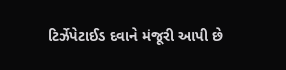ટિર્ઝેપેટાઈડ દવાને મંજૂરી આપી છે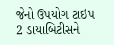જેનો ઉપયોગ ટાઇપ 2 ડાયાબિટીસને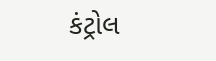કંટ્રોલ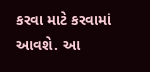કરવા માટે કરવામાં આવશે. આ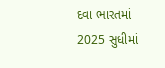દવા ભારતમાં 2025 સુધીમાં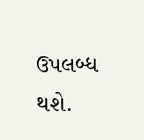ઉપલબ્ધ થશે.